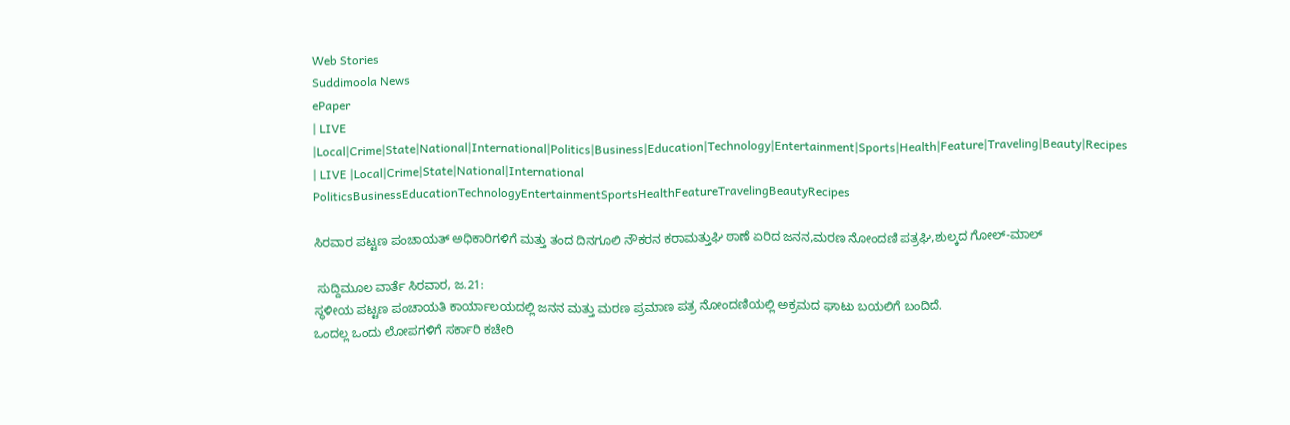Web Stories
Suddimoola News
ePaper
| LIVE |Local|Crime|State|National|International|Politics|Business|Education|Technology|Entertainment|Sports|Health|Feature|Traveling|Beauty|Recipes
| LIVE |Local|Crime|State|National|International
PoliticsBusinessEducationTechnologyEntertainmentSportsHealthFeatureTravelingBeautyRecipes

ಸಿರವಾರ ಪಟ್ಟಣ ಪಂಚಾಯತ್ ಅಧಿಕಾರಿಗಳಿಗೆ ಮತ್ತು ತಂದ ದಿನಗೂಲಿ ನೌಕರನ ಕರಾಮತ್ತುಘಿ ಠಾಣೆ ಏರಿದ ಜನನ,ಮರಣ ನೋಂದಣಿ ಪತ್ರಘಿ,ಶುಲ್ಕದ ಗೋಲ್-ಮಾಲ್

 ಸುದ್ದಿಮೂಲ ವಾರ್ತೆ ಸಿರವಾರ, ಜ.21:
ಸ್ಥಳೀಯ ಪಟ್ಟಣ ಪಂಚಾಯತಿ ಕಾರ್ಯಾಲಯದಲ್ಲಿ ಜನನ ಮತ್ತು ಮರಣ ಪ್ರಮಾಣ ಪತ್ರ ನೋಂದಣಿಯಲ್ಲಿ ಅಕ್ರಮದ ಘಾಟು ಬಯಲಿಗೆ ಬಂದಿದೆ.
ಒಂದಲ್ಲ ಒಂದು ಲೋಪಗಳಿಗೆ ಸರ್ಕಾರಿ ಕಚೇರಿ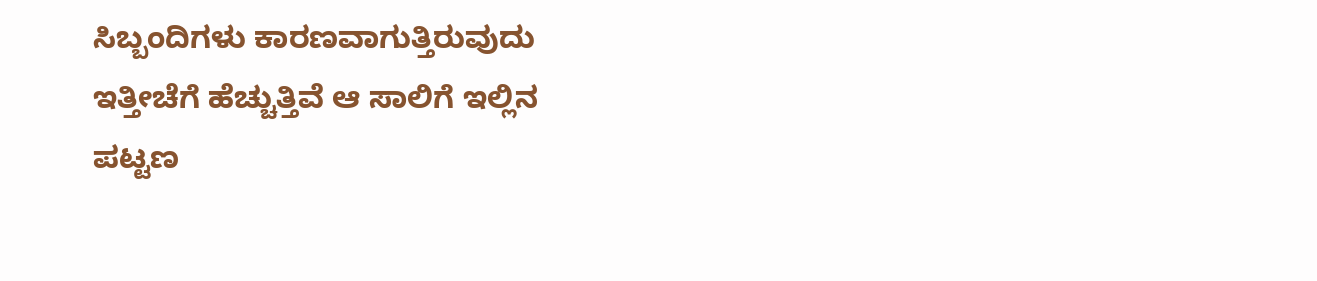ಸಿಬ್ಬಂದಿಗಳು ಕಾರಣವಾಗುತ್ತಿರುವುದು ಇತ್ತೀಚೆಗೆ ಹೆಚ್ಚುತ್ತಿವೆ ಆ ಸಾಲಿಗೆ ಇಲ್ಲಿನ ಪಟ್ಟಣ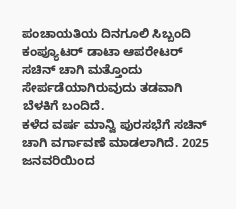ಪಂಚಾಯತಿಯ ದಿನಗೂಲಿ ಸಿಬ್ಬಂದಿ ಕಂಪ್ಯೂಟರ್ ಡಾಟಾ ಆಪರೇಟರ್ ಸಚಿನ್ ಚಾಗಿ ಮತ್ತೊಂದು ಸೇರ್ಪಡೆಯಾಗಿರುವುದು ತಡವಾಗಿ ಬೆಳಕಿಗೆ ಬಂದಿದೆ.
ಕಳೆದ ವರ್ಷ ಮಾನ್ವಿ ಪುರಸಭೆಗೆ ಸಚಿನ್ ಚಾಗಿ ವರ್ಗಾವಣೆ ಮಾಡಲಾಗಿದೆ. 2025 ಜನವರಿಯಿಂದ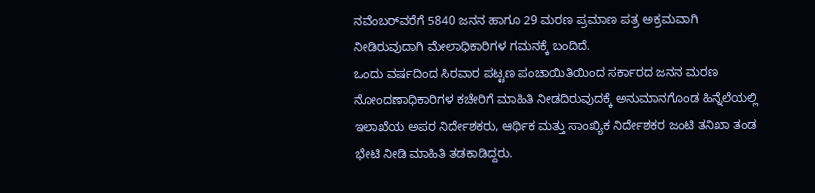ನವೆಂಬರ್‌ವರೆಗೆ 5840 ಜನನ ಹಾಗೂ 29 ಮರಣ ಪ್ರಮಾಣ ಪತ್ರ ಅಕ್ರಮವಾಗಿ ನೀಡಿರುವುದಾಗಿ ಮೇಲಾಧಿಕಾರಿಗಳ ಗಮನಕ್ಕೆ ಬಂದಿದೆ.
ಒಂದು ವರ್ಷದಿಂದ ಸಿರವಾರ ಪಟ್ಟಣ ಪಂಚಾಯಿತಿಯಿಂದ ಸರ್ಕಾರದ ಜನನ ಮರಣ ನೋಂದಣಾಧಿಕಾರಿಗಳ ಕಚೇರಿಗೆ ಮಾಹಿತಿ ನೀಡದಿರುವುದಕ್ಕೆ ಅನುಮಾನಗೊಂಡ ಹಿನ್ನೆಲೆಯಲ್ಲಿ ಇಲಾಖೆಯ ಅಪರ ನಿರ್ದೇಶಕರು, ಆರ್ಥಿಕ ಮತ್ತು ಸಾಂಖ್ಯಿಕ ನಿರ್ದೇಶಕರ ಜಂಟಿ ತನಿಖಾ ತಂಡ ಭೇಟಿ ನೀಡಿ ಮಾಹಿತಿ ತಡಕಾಡಿದ್ದರು.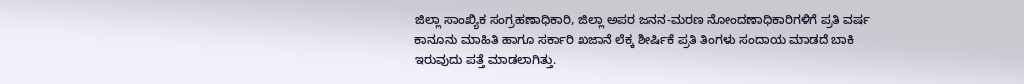ಜಿಲ್ಲಾ ಸಾಂಖ್ಯಿಕ ಸಂಗ್ರಹಣಾಧಿಕಾರಿ, ಜಿಲ್ಲಾ ಅಪರ ಜನನ-ಮರಣ ನೋಂದಣಾಧಿಕಾರಿಗಳಿಗೆ ಪ್ರತಿ ವರ್ಷ ಕಾನೂನು ಮಾಹಿತಿ ಹಾಗೂ ಸರ್ಕಾರಿ ಖಜಾನೆ ಲೆಕ್ಕ ಶೀರ್ಷಿಕೆ ಪ್ರತಿ ತಿಂಗಳು ಸಂದಾಯ ಮಾಡದೆ ಬಾಕಿ ಇರುವುದು ಪತ್ತೆ ಮಾಡಲಾಗಿತ್ತು.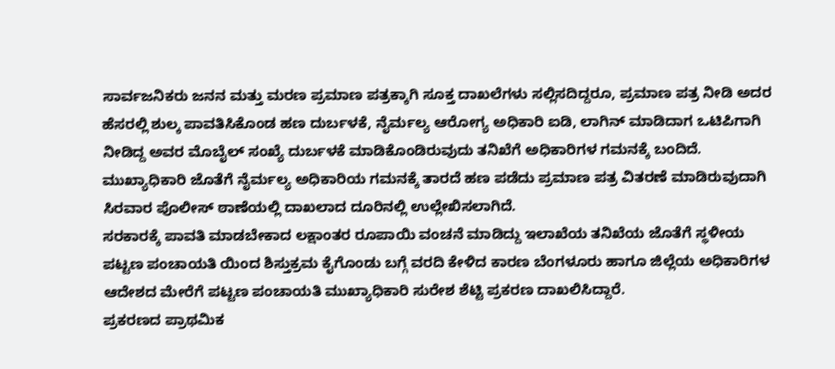ಸಾರ್ವಜನಿಕರು ಜನನ ಮತ್ತು ಮರಣ ಪ್ರಮಾಣ ಪತ್ರಕ್ಕಾಗಿ ಸೂಕ್ತ ದಾಖಲೆಗಳು ಸಲ್ಲಿಸದಿದ್ದರೂ, ಪ್ರಮಾಣ ಪತ್ರ ನೀಡಿ ಅದರ ಹೆಸರಲ್ಲಿ ಶುಲ್ಕ ಪಾವತಿಸಿಕೊಂಡ ಹಣ ದುರ್ಬಳಕೆ, ನೈರ್ಮಲ್ಯ ಆರೋಗ್ಯ ಅಧಿಕಾರಿ ಐಡಿ, ಲಾಗಿನ್ ಮಾಡಿದಾಗ ಒಟಿಪಿಗಾಗಿ ನೀಡಿದ್ದ ಅವರ ಮೊಬೈಲ್ ಸಂಖ್ಯೆ ದುರ್ಬಳಕೆ ಮಾಡಿಕೊಂಡಿರುವುದು ತನಿಖೆಗೆ ಅಧಿಕಾರಿಗಳ ಗಮನಕ್ಕೆ ಬಂದಿದೆ. ಮುಖ್ಯಾಧಿಕಾರಿ ಜೊತೆಗೆ ನೈರ್ಮಲ್ಯ ಅಧಿಕಾರಿಯ ಗಮನಕ್ಕೆ ತಾರದೆ ಹಣ ಪಡೆದು ಪ್ರಮಾಣ ಪತ್ರ ವಿತರಣೆ ಮಾಡಿರುವುದಾಗಿ ಸಿರವಾರ ಪೊಲೀಸ್ ಠಾಣೆಯಲ್ಲಿ ದಾಖಲಾದ ದೂರಿನಲ್ಲಿ ಉಲ್ಲೇಖಿಸಲಾಗಿದೆ.
ಸರಕಾರಕ್ಕೆ ಪಾವತಿ ಮಾಡಬೇಕಾದ ಲಕ್ಷಾಂತರ ರೂಪಾಯಿ ವಂಚನೆ ಮಾಡಿದ್ದು ಇಲಾಖೆಯ ತನಿಖೆಯ ಜೊತೆಗೆ ಸ್ಥಳೀಯ ಪಟ್ಟಣ ಪಂಚಾಯತಿ ಯಿಂದ ಶಿಸ್ತುಕ್ರಮ ಕೈಗೊಂಡು ಬಗ್ಗೆ ವರದಿ ಕೇಳಿದ ಕಾರಣ ಬೆಂಗಳೂರು ಹಾಗೂ ಜಿಲ್ಲೆಯ ಅಧಿಕಾರಿಗಳ ಆದೇಶದ ಮೇರೆಗೆ ಪಟ್ಟಣ ಪಂಚಾಯತಿ ಮುಖ್ಯಾಧಿಕಾರಿ ಸುರೇಶ ಶೆಟ್ಟಿ ಪ್ರಕರಣ ದಾಖಲಿಸಿದ್ದಾರೆ.
ಪ್ರಕರಣದ ಪ್ರಾಥಮಿಕ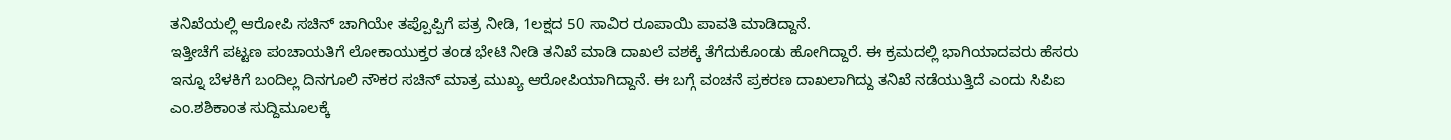ತನಿಖೆಯಲ್ಲಿ ಆರೋಪಿ ಸಚಿನ್ ಚಾಗಿಯೇ ತಪ್ಪೊಪ್ಪಿಗೆ ಪತ್ರ ನೀಡಿ, 1ಲಕ್ಷದ 50 ಸಾವಿರ ರೂಪಾಯಿ ಪಾವತಿ ಮಾಡಿದ್ದಾನೆ.
ಇತ್ತೀಚೆಗೆ ಪಟ್ಟಣ ಪಂಚಾಯತಿಗೆ ಲೋಕಾಯುಕ್ತರ ತಂಡ ಭೇಟಿ ನೀಡಿ ತನಿಖೆ ಮಾಡಿ ದಾಖಲೆ ವಶಕ್ಕೆ ತೆಗೆದುಕೊಂಡು ಹೋಗಿದ್ದಾರೆ. ಈ ಕ್ರಮದಲ್ಲಿ ಭಾಗಿಯಾದವರು ಹೆಸರು ಇನ್ನೂ ಬೆಳಕಿಗೆ ಬಂದಿಲ್ಲ ದಿನಗೂಲಿ ನೌಕರ ಸಚಿನ್ ಮಾತ್ರ ಮುಖ್ಯ ಆರೋಪಿಯಾಗಿದ್ದಾನೆ. ಈ ಬಗ್ಗೆ ವಂಚನೆ ಪ್ರಕರಣ ದಾಖಲಾಗಿದ್ದು ತನಿಖೆ ನಡೆಯುತ್ತಿದೆ ಎಂದು ಸಿಪಿಐ ಎಂ.ಶಶಿಕಾಂತ ಸುದ್ದಿಮೂಲಕ್ಕೆ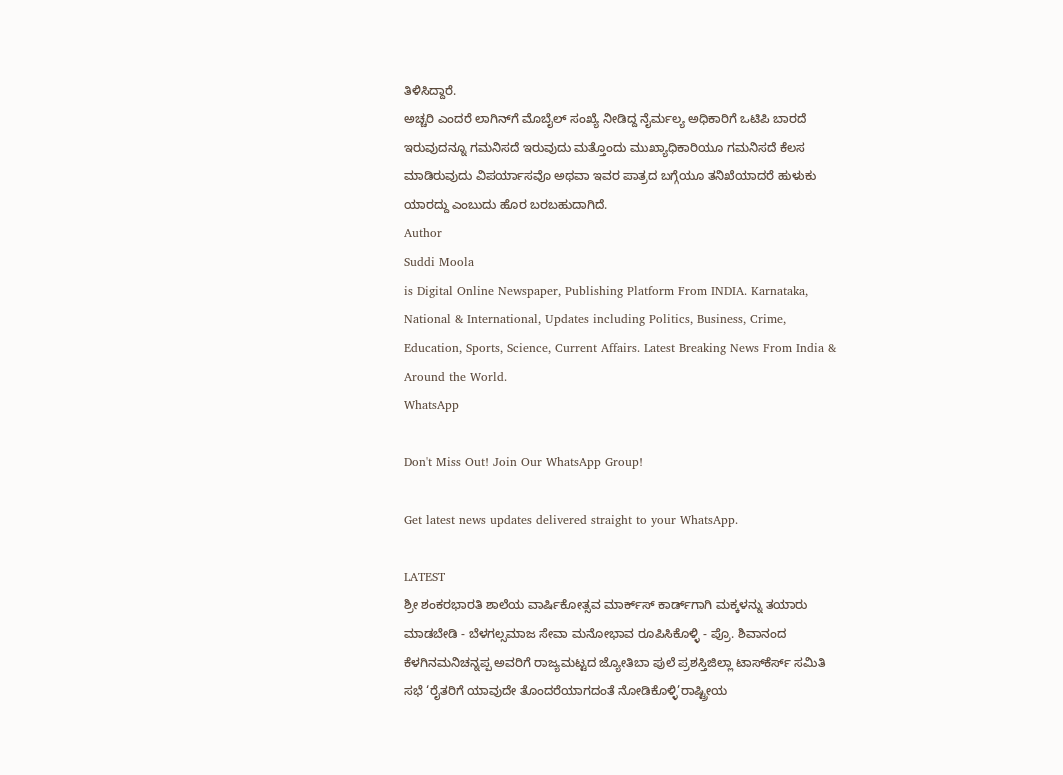ತಿಳಿಸಿದ್ದಾರೆ.
ಅಚ್ಚರಿ ಎಂದರೆ ಲಾಗಿನ್‌ಗೆ ಮೊಬೈಲ್ ಸಂಖ್ಯೆ ನೀಡಿದ್ದ ನೈರ್ಮಲ್ಯ ಅಧಿಕಾರಿಗೆ ಒಟಿಪಿ ಬಾರದೆ ಇರುವುದನ್ನೂ ಗಮನಿಸದೆ ಇರುವುದು ಮತ್ತೊಂದು ಮುಖ್ಯಾಧಿಕಾರಿಯೂ ಗಮನಿಸದೆ ಕೆಲಸ ಮಾಡಿರುವುದು ವಿಪರ್ಯಾಸವೊ ಅಥವಾ ಇವರ ಪಾತ್ರದ ಬಗ್ಗೆಯೂ ತನಿಖೆಯಾದರೆ ಹುಳುಕು ಯಾರದ್ದು ಎಂಬುದು ಹೊರ ಬರಬಹುದಾಗಿದೆ.
Author
Suddi Moola
is Digital Online Newspaper, Publishing Platform From INDIA. Karnataka, National & International, Updates including Politics, Business, Crime, Education, Sports, Science, Current Affairs. Latest Breaking News From India & Around the World.
WhatsApp

Don't Miss Out! Join Our WhatsApp Group!

Get latest news updates delivered straight to your WhatsApp.

LATEST
ಶ್ರೀ ಶಂಕರಭಾರತಿ ಶಾಲೆಯ ವಾರ್ಷಿಕೋತ್ಸವ ಮಾರ್ಕ್‌ಸ್‌ ಕಾರ್ಡ್‌ಗಾಗಿ ಮಕ್ಕಳನ್ನು ತಯಾರು ಮಾಡಬೇಡಿ - ಬೆಳಗಲ್ಸಮಾಜ ಸೇವಾ ಮನೋಭಾವ ರೂಪಿಸಿಕೊಳ್ಳಿ - ಪ್ರೊ. ಶಿವಾನಂದ ಕೆಳಗಿನಮನಿಚನ್ನಪ್ಪ ಅವರಿಗೆ ರಾಜ್ಯಮಟ್ಟದ ಜ್ಯೋತಿಬಾ ಪುಲೆ ಪ್ರಶಸ್ತಿಜಿಲ್ಲಾ ಟಾಸ್‌‌ಕೆರ್ಸ್ ಸಮಿತಿ ಸಭೆ ‘ರೈತರಿಗೆ ಯಾವುದೇ ತೊಂದರೆಯಾಗದಂತೆ ನೋಡಿಕೊಳ್ಳಿ’ರಾಷ್ಟ್ರೀಯ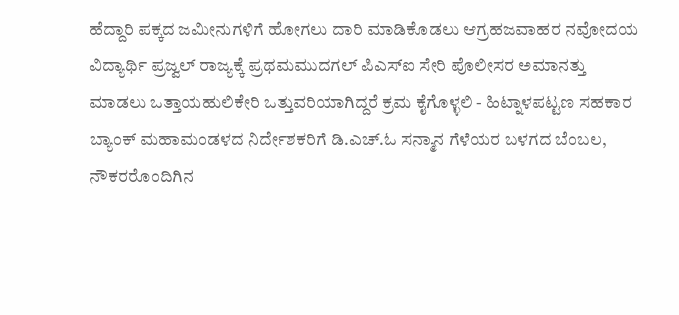ಹೆದ್ದಾರಿ ಪಕ್ಕದ ಜಮೀನುಗಳಿಗೆ ಹೋಗಲು ದಾರಿ ಮಾಡಿಕೊಡಲು ಆಗ್ರಹಜವಾಹರ ನವೋದಯ ವಿದ್ಯಾರ್ಥಿ ಪ್ರಜ್ವಲ್ ರಾಜ್ಯಕ್ಕೆ ಪ್ರಥಮಮುದಗಲ್ ಪಿಎಸ್‌ಐ ಸೇರಿ ಪೊಲೀಸರ ಅಮಾನತ್ತು ಮಾಡಲು ಒತ್ತಾಯಹುಲಿಕೇರಿ ಒತ್ತುವರಿಯಾಗಿದ್ದರೆ ಕ್ರಮ ಕೈಗೊಳ್ಳಲಿ - ಹಿಟ್ನಾಳಪಟ್ಟಣ ಸಹಕಾರ ಬ್ಯಾಂಕ್ ಮಹಾಮಂಡಳದ ನಿರ್ದೇಶಕರಿಗೆ ಡಿ.ಎಚ್.ಓ ಸನ್ಮಾನ ಗೆಳೆಯರ ಬಳಗದ ಬೆಂಬಲ, ನೌಕರರೊಂದಿಗಿನ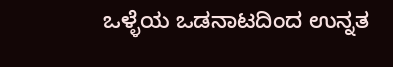ಒಳ್ಳೆಯ ಒಡನಾಟದಿಂದ ಉನ್ನತ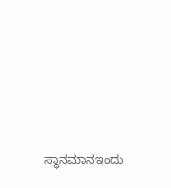ಸ್ಥಾನಮಾನಇಂದು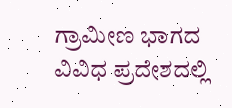ಗ್ರಾಮೀಣ ಭಾಗದ ವಿವಿಧ ಪ್ರದೇಶದಲ್ಲಿ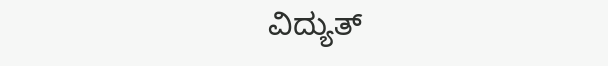ವಿದ್ಯುತ್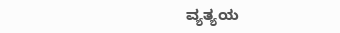ವ್ಯತ್ಯಯ